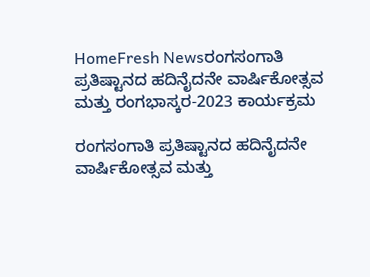HomeFresh Newsರಂಗಸಂಗಾತಿ ಪ್ರತಿಷ್ಟಾನದ ಹದಿನೈದನೇ ವಾರ್ಷಿಕೋತ್ಸವ ಮತ್ತು ರಂಗಭಾಸ್ಕರ-2023 ಕಾರ್ಯಕ್ರಮ

ರಂಗಸಂಗಾತಿ ಪ್ರತಿಷ್ಟಾನದ ಹದಿನೈದನೇ ವಾರ್ಷಿಕೋತ್ಸವ ಮತ್ತು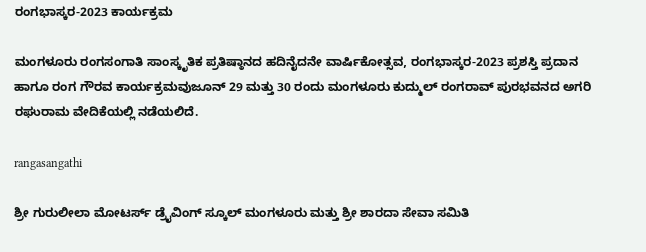ರಂಗಭಾಸ್ಕರ-2023 ಕಾರ್ಯಕ್ರಮ

ಮಂಗಳೂರು ರಂಗಸಂಗಾತಿ ಸಾಂಸ್ಕೃತಿಕ ಪ್ರತಿಷ್ಠಾನದ ಹದಿನೈದನೇ ವಾರ್ಷಿಕೋತ್ಸವ, ರಂಗಭಾಸ್ಕರ-2023 ಪ್ರಶಸ್ತಿ ಪ್ರದಾನ ಹಾಗೂ ರಂಗ ಗೌರವ ಕಾರ್ಯಕ್ರಮವುಜೂನ್ 29 ಮತ್ತು 30 ರಂದು ಮಂಗಳೂರು ಕುದ್ಮುಲ್ ರಂಗರಾವ್ ಪುರಭವನದ ಅಗರಿ ರಘುರಾಮ ವೇದಿಕೆಯಲ್ಲಿ ನಡೆಯಲಿದೆ.

rangasangathi

ಶ್ರೀ ಗುರುಲೀಲಾ ಮೋಟರ್ಸ್ ಡ್ರೈವಿಂಗ್ ಸ್ಕೂಲ್ ಮಂಗಳೂರು ಮತ್ತು ಶ್ರೀ ಶಾರದಾ ಸೇವಾ ಸಮಿತಿ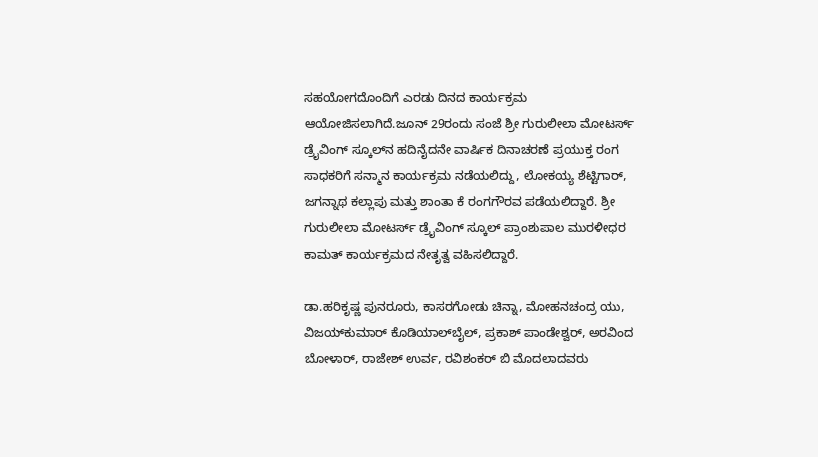ಸಹಯೋಗದೊಂದಿಗೆ ಎರಡು ದಿನದ ಕಾರ್ಯಕ್ರಮ ಆಯೋಜಿಸಲಾಗಿದೆ.ಜೂನ್ 29ರಂದು ಸಂಜೆ ಶ್ರೀ ಗುರುಲೀಲಾ ಮೋಟರ್ಸ್ ಡ್ರೈವಿಂಗ್ ಸ್ಕೂಲ್‍ನ ಹದಿನೈದನೇ ವಾರ್ಷಿಕ ದಿನಾಚರಣೆ ಪ್ರಯುಕ್ತ ರಂಗ ಸಾಧಕರಿಗೆ ಸನ್ಮಾನ ಕಾರ್ಯಕ್ರಮ ನಡೆಯಲಿದ್ದು, ಲೋಕಯ್ಯ ಶೆಟ್ಟಿಗಾರ್, ಜಗನ್ನಾಥ ಕಲ್ಲಾಪು ಮತ್ತು ಶಾಂತಾ ಕೆ ರಂಗಗೌರವ ಪಡೆಯಲಿದ್ದಾರೆ. ಶ್ರೀ ಗುರುಲೀಲಾ ಮೋಟರ್ಸ್ ಡ್ರೈವಿಂಗ್ ಸ್ಕೂಲ್ ಪ್ರಾಂಶುಪಾಲ ಮುರಳೀಧರ ಕಾಮತ್ ಕಾರ್ಯಕ್ರಮದ ನೇತೃತ್ವ ವಹಿಸಲಿದ್ದಾರೆ.

ಡಾ.ಹರಿಕೃಷ್ಣ ಪುನರೂರು, ಕಾಸರಗೋಡು ಚಿನ್ನಾ, ಮೋಹನಚಂದ್ರ ಯು, ವಿಜಯ್‍ಕುಮಾರ್ ಕೊಡಿಯಾಲ್‍ಬೈಲ್, ಪ್ರಕಾಶ್ ಪಾಂಡೇಶ್ವರ್, ಅರವಿಂದ ಬೋಳಾರ್, ರಾಜೇಶ್ ಉರ್ವ, ರವಿಶಂಕರ್ ಬಿ ಮೊದಲಾದವರು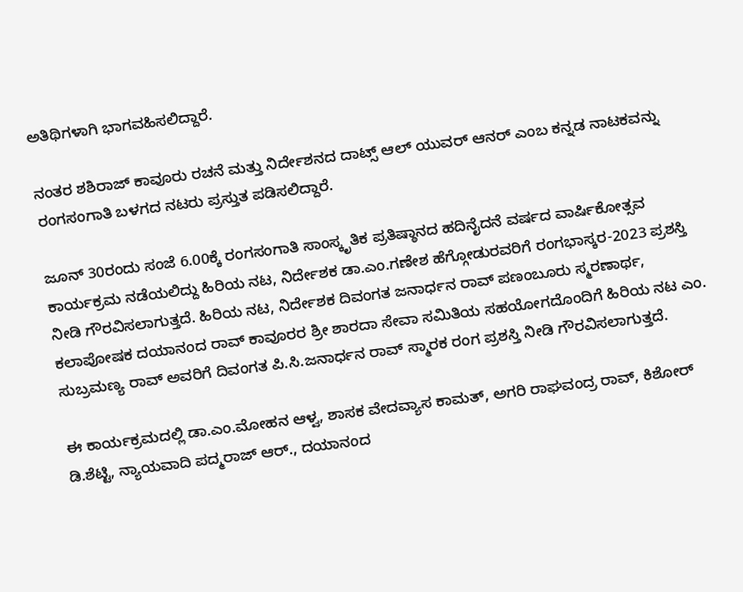ಅತಿಥಿಗಳಾಗಿ ಭಾಗವಹಿಸಲಿದ್ದಾರೆ.

ನಂತರ ಶಶಿರಾಜ್ ಕಾವೂರು ರಚನೆ ಮತ್ತು ನಿರ್ದೇಶನದ ದಾಟ್ಸ್ ಆಲ್ ಯುವರ್ ಆನರ್ ಎಂಬ ಕನ್ನಡ ನಾಟಕವನ್ನು ರಂಗಸಂಗಾತಿ ಬಳಗದ ನಟರು ಪ್ರಸ್ತುತ ಪಡಿಸಲಿದ್ದಾರೆ.

ಜೂನ್ 30ರಂದು ಸಂಜೆ 6.00ಕ್ಕೆ ರಂಗಸಂಗಾತಿ ಸಾಂಸ್ಕೃತಿಕ ಪ್ರತಿಷ್ಠಾನದ ಹದಿನೈದನೆ ವರ್ಷದ ವಾರ್ಷಿಕೋತ್ಸವ ಕಾರ್ಯಕ್ರಮ ನಡೆಯಲಿದ್ದು ಹಿರಿಯ ನಟ, ನಿರ್ದೇಶಕ ಡಾ.ಎಂ.ಗಣೇಶ ಹೆಗ್ಗೋಡುರವರಿಗೆ ರಂಗಭಾಸ್ಕರ-2023 ಪ್ರಶಸ್ತಿ ನೀಡಿ ಗೌರವಿಸಲಾಗುತ್ತದೆ. ಹಿರಿಯ ನಟ, ನಿರ್ದೇಶಕ ದಿವಂಗತ ಜನಾರ್ಧನ ರಾವ್ ಪಣಂಬೂರು ಸ್ಮರಣಾರ್ಥ, ಕಲಾಪೋಷಕ ದಯಾನಂದ ರಾವ್ ಕಾವೂರರ ಶ್ರೀ ಶಾರದಾ ಸೇವಾ ಸಮಿತಿಯ ಸಹಯೋಗದೊಂದಿಗೆ ಹಿರಿಯ ನಟ ಎಂ. ಸುಬ್ರಮಣ್ಯ ರಾವ್ ಅವರಿಗೆ ದಿವಂಗತ ಪಿ.ಸಿ.ಜನಾರ್ಧನ ರಾವ್ ಸ್ಮಾರಕ ರಂಗ ಪ್ರಶಸ್ತಿ ನೀಡಿ ಗೌರವಿಸಲಾಗುತ್ತದೆ.

ಈ ಕಾರ್ಯಕ್ರಮದಲ್ಲಿ ಡಾ.ಎಂ.ಮೋಹನ ಆಳ್ವ, ಶಾಸಕ ವೇದವ್ಯಾಸ ಕಾಮತ್, ಅಗರಿ ರಾಘವಂದ್ರ ರಾವ್, ಕಿಶೋರ್ ಡಿ.ಶೆಟ್ಟಿ, ನ್ಯಾಯವಾದಿ ಪದ್ಮರಾಜ್ ಆರ್., ದಯಾನಂದ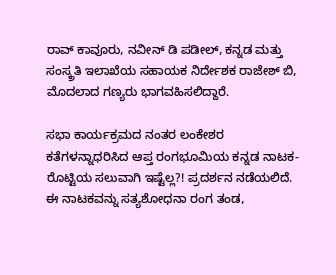ರಾವ್ ಕಾವೂರು, ನವೀನ್ ಡಿ ಪಡೀಲ್, ಕನ್ನಡ ಮತ್ತು ಸಂಸ್ಕ್ರತಿ ಇಲಾಖೆಯ ಸಹಾಯಕ ನಿರ್ದೇಶಕ ರಾಜೇಶ್ ಬಿ, ಮೊದಲಾದ ಗಣ್ಯರು ಭಾಗವಹಿಸಲಿದ್ದಾರೆ.

ಸಭಾ ಕಾರ್ಯಕ್ರಮದ ನಂತರ ಲಂಕೇಶರ ಕತೆಗಳನ್ನಾಧರಿಸಿದ ಆಪ್ತ ರಂಗಭೂಮಿಯ ಕನ್ನಡ ನಾಟಕ- ರೊಟ್ಟಿಯ ಸಲುವಾಗಿ ಇಷ್ಟೆಲ್ಲ?! ಪ್ರದರ್ಶನ ನಡೆಯಲಿದೆ. ಈ ನಾಟಕವನ್ನು ಸತ್ಯಶೋಧನಾ ರಂಗ ತಂಡ,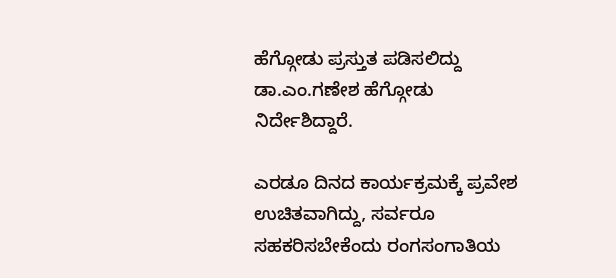ಹೆಗ್ಗೋಡು ಪ್ರಸ್ತುತ ಪಡಿಸಲಿದ್ದು ಡಾ.ಎಂ.ಗಣೇಶ ಹೆಗ್ಗೋಡು ನಿರ್ದೇಶಿದ್ದಾರೆ.

ಎರಡೂ ದಿನದ ಕಾರ್ಯಕ್ರಮಕ್ಕೆ ಪ್ರವೇಶ ಉಚಿತವಾಗಿದ್ದು, ಸರ್ವರೂ ಸಹಕರಿಸಬೇಕೆಂದು ರಂಗಸಂಗಾತಿಯ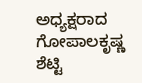ಅಧ್ಯಕ್ಷರಾದ ಗೋಪಾಲಕೃಷ್ಣ ಶೆಟ್ಟಿ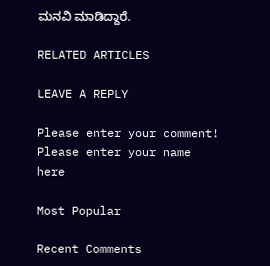ಮನವಿ ಮಾಡಿದ್ದಾರೆ.

RELATED ARTICLES

LEAVE A REPLY

Please enter your comment!
Please enter your name here

Most Popular

Recent Comments